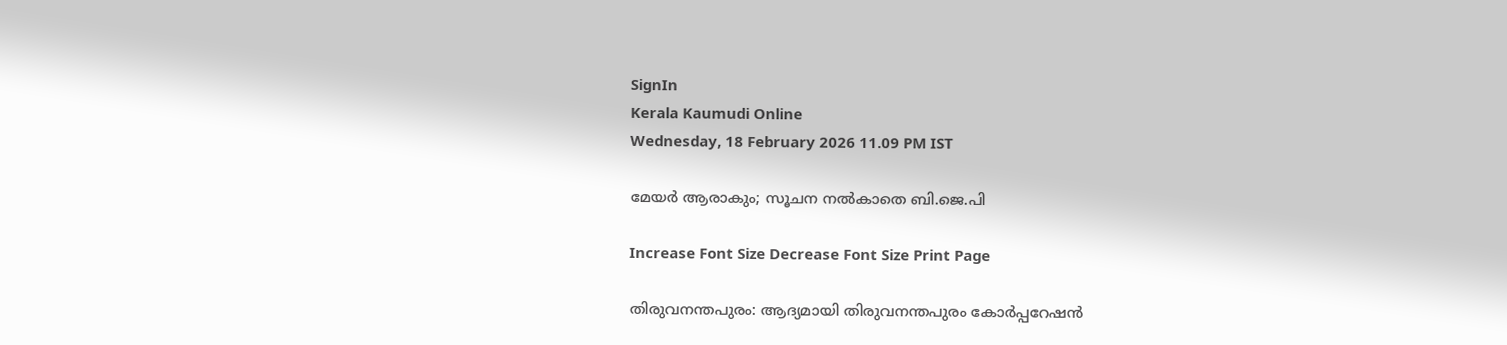SignIn
Kerala Kaumudi Online
Wednesday, 18 February 2026 11.09 PM IST

മേയർ ആരാകും; സൂചന നൽകാതെ ബി.ജെ.പി

Increase Font Size Decrease Font Size Print Page

തിരുവനന്തപുരം: ആദ്യമായി തിരുവനന്തപുരം കോർപ്പറേഷൻ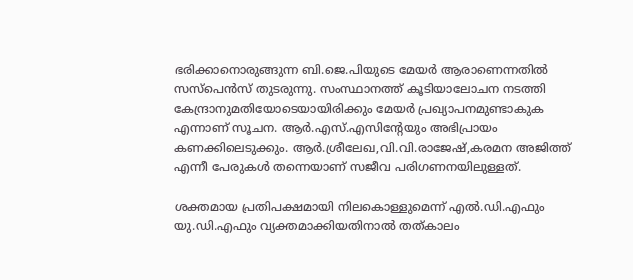ഭരിക്കാനൊരുങ്ങുന്ന ബി.ജെ.പിയുടെ മേയർ ആരാണെന്നതിൽ സസ്‌പെൻസ് തുടരുന്നു. സംസ്ഥാനത്ത് കൂടിയാലോചന നടത്തി കേന്ദ്രാനുമതിയോടെയായിരിക്കും മേയർ പ്രഖ്യാപനമുണ്ടാകുക എന്നാണ് സൂചന. ആർ.എസ്.എസിന്റേയും അഭിപ്രായം കണക്കിലെടുക്കും. ആർ.ശ്രീലേഖ,വി.വി.രാജേഷ്,കരമന അജിത്ത് എന്നീ പേരുകൾ തന്നെയാണ് സജീവ പരിഗണനയിലുള്ളത്.

ശക്തമായ പ്രതിപക്ഷമായി നിലകൊള്ളുമെന്ന് എൽ.ഡി.എഫും യു.ഡി.എഫും വ്യക്തമാക്കിയതിനാൽ തത്കാലം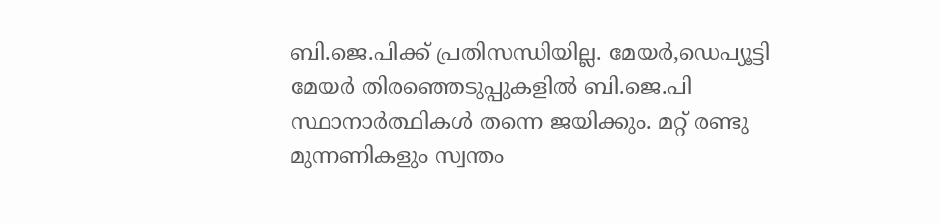ബി.ജെ.പിക്ക് പ്രതിസന്ധിയില്ല. മേയർ,ഡെപ്യൂട്ടി മേയർ തിരഞ്ഞെടുപ്പുകളിൽ ബി.ജെ.പി സ്ഥാനാർത്ഥികൾ തന്നെ ജയിക്കും. മറ്റ് രണ്ടു മുന്നണികളും സ്വന്തം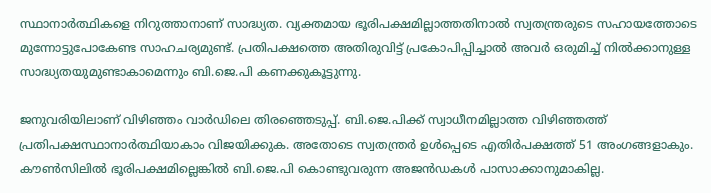സ്ഥാനാർത്ഥികളെ നിറുത്താനാണ് സാദ്ധ്യത. വ്യക്തമായ ഭൂരിപക്ഷമില്ലാത്തതിനാൽ സ്വതന്ത്രരുടെ സഹായത്തോടെ മുന്നോട്ടുപോകേണ്ട സാഹചര്യമുണ്ട്. പ്രതിപക്ഷത്തെ അതിരുവിട്ട് പ്രകോപിപ്പിച്ചാൽ അവർ ഒരുമിച്ച് നിൽക്കാനുള്ള സാദ്ധ്യതയുമുണ്ടാകാമെന്നും ബി.ജെ.പി കണക്കുകൂട്ടുന്നു.

ജനുവരിയിലാണ് വിഴിഞ്ഞം വാർ‌ഡിലെ തിരഞ്ഞെടുപ്പ്. ബി.ജെ.പിക്ക് സ്വാധീനമില്ലാത്ത വിഴിഞ്ഞത്ത് പ്രതിപക്ഷസ്ഥാനാർത്ഥിയാകാം വിജയിക്കുക. അതോടെ സ്വതന്ത്രർ ഉൾപ്പെടെ എതിർപക്ഷത്ത് 51 അംഗങ്ങളാകും. കൗൺസിലിൽ ഭൂരിപക്ഷമില്ലെങ്കിൽ ബി.ജെ.പി കൊണ്ടുവരുന്ന അജൻഡകൾ പാസാക്കാനുമാകില്ല.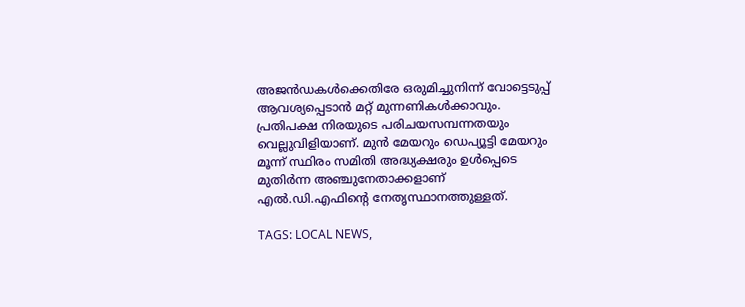അജൻഡകൾക്കെതിരേ ഒരുമിച്ചുനിന്ന് വോട്ടെടുപ്പ് ആവശ്യപ്പെടാൻ മറ്റ് മുന്നണികൾക്കാവും. പ്രതിപക്ഷ നിരയുടെ പരിചയസമ്പന്നതയും വെല്ലുവിളിയാണ്. മുൻ മേയറും ഡെപ്യൂട്ടി മേയറും മൂന്ന് സ്ഥിരം സമിതി അദ്ധ്യക്ഷരും ഉൾപ്പെടെ മുതിർന്ന അഞ്ചുനേതാക്കളാണ് എൽ.ഡി.എഫിന്റെ നേതൃസ്ഥാനത്തുള്ളത്.

TAGS: LOCAL NEWS,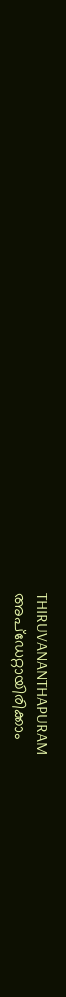THIRUVANANTHAPURAM
അപ്ഡേറ്റായിരിക്കാം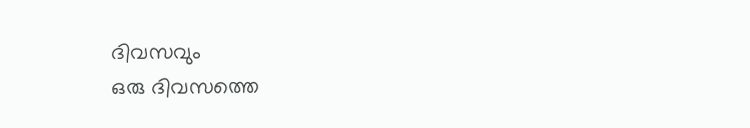ദിവസവും
ഒരു ദിവസത്തെ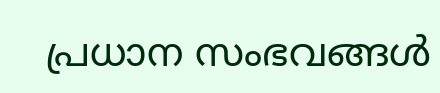പ്രധാന സംഭവങ്ങൾ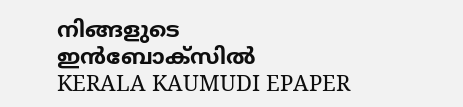നിങ്ങളുടെ ഇൻബോക്സിൽ
KERALA KAUMUDI EPAPER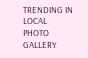TRENDING IN LOCAL
PHOTO GALLERY